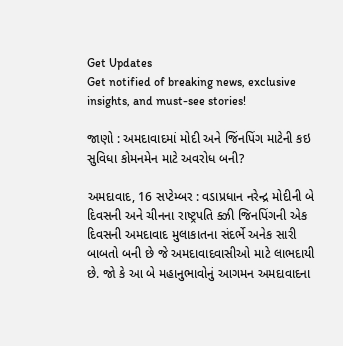Get Updates
Get notified of breaking news, exclusive insights, and must-see stories!

જાણો : અમદાવાદમાં મોદી અને જિંનપિંગ માટેની કઇ સુવિધા કોમનમેન માટે અવરોધ બની?

અમદાવાદ, 16 સપ્ટેમ્બર : વડાપ્રધાન નરેન્દ્ર મોદીની બે દિવસની અને ચીનના રાષ્ટ્રપતિ ક્ઝી જિનપિંગની એક દિવસની અમદાવાદ મુલાકાતના સંદર્ભે અનેક સારી બાબતો બની છે જે અમદાવાદવાસીઓ માટે લાભદાયી છે. જો કે આ બે મહાનુભાવોનું આગમન અમદાવાદના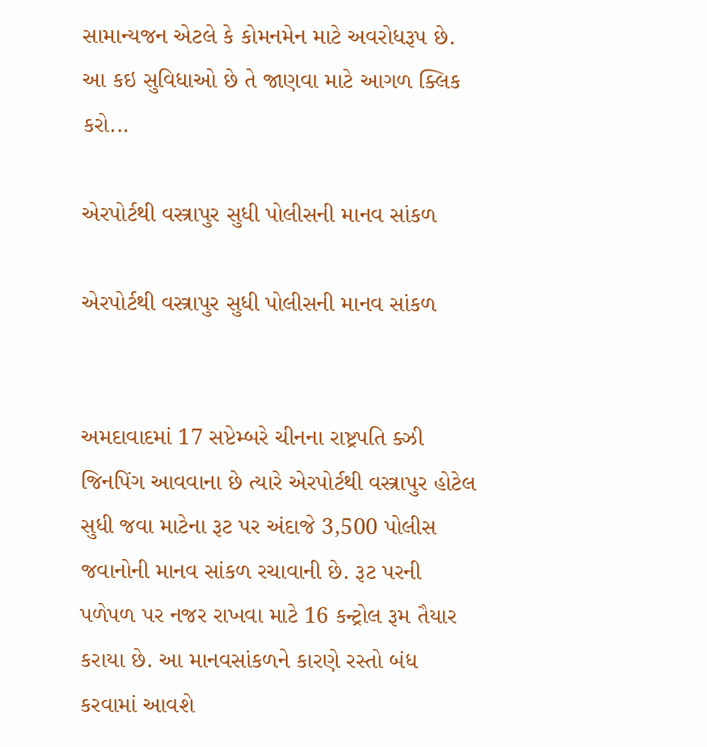સામાન્યજન એટલે કે કોમનમેન માટે અવરોધરૂપ છે. આ કઇ સુવિધાઓ છે તે જાણવા માટે આગળ ક્લિક કરો...

એરપોર્ટથી વસ્ત્રાપુર સુધી પોલીસની માનવ સાંકળ

એરપોર્ટથી વસ્ત્રાપુર સુધી પોલીસની માનવ સાંકળ


અમદાવાદમાં 17 સપ્ટેમ્બરે ચીનના રાષ્ટ્રપતિ ક્ઝી જિનપિંગ આવવાના છે ત્યારે એરપોર્ટથી વસ્ત્રાપુર હોટેલ સુધી જવા માટેના રૂટ પર અંદાજે 3,500 પોલીસ જવાનોની માનવ સાંકળ રચાવાની છે. રૂટ પરની પળેપળ પર નજર રાખવા માટે 16 કન્ટ્રોલ રૂમ તૈયાર કરાયા છે. આ માનવસાંકળને કારણે રસ્તો બંધ કરવામાં આવશે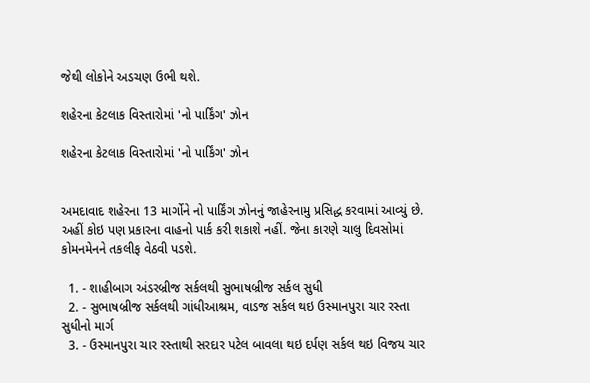જેથી લોકોને અડચણ ઉભી થશે.

શહેરના કેટલાક વિસ્તારોમાં 'નો પાર્કિંગ' ઝોન

શહેરના કેટલાક વિસ્તારોમાં 'નો પાર્કિંગ' ઝોન


અમદાવાદ શહેરના 13 માર્ગોને નો પાર્કિંગ ઝોનનું જાહેરનામુ પ્રસિદ્ધ કરવામાં આવ્યું છે. અહીં કોઇ પણ પ્રકારના વાહનો પાર્ક કરી શકાશે નહીં. જેના કારણે ચાલુ દિવસોમાં કોમનમેનને તકલીફ વેઠવી પડશે.

  1. - શાહીબાગ અંડરબ્રીજ સર્કલથી સુભાષબ્રીજ સર્કલ સુધી
  2. - સુભાષબ્રીજ સર્કલથી ગાંધીઆશ્રમ, વાડજ સર્કલ થઇ ઉસ્માનપુરા ચાર રસ્તા સુધીનો માર્ગ
  3. - ઉસ્માનપુરા ચાર રસ્તાથી સરદાર પટેલ બાવલા થઇ દર્પણ સર્કલ થઇ વિજય ચાર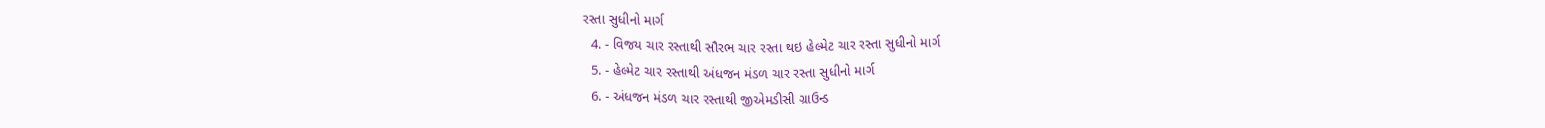રસ્તા સુધીનો માર્ગ
  4. - વિજય ચાર રસ્તાથી સૌરભ ચાર રસ્તા થઇ હેલ્મેટ ચાર રસ્તા સુધીનો માર્ગ
  5. - હેલ્મેટ ચાર રસ્તાથી અંધજન મંડળ ચાર રસ્તા સુધીનો માર્ગ
  6. - અંધજન મંડળ ચાર રસ્તાથી જીએમડીસી ગ્રાઉન્ડ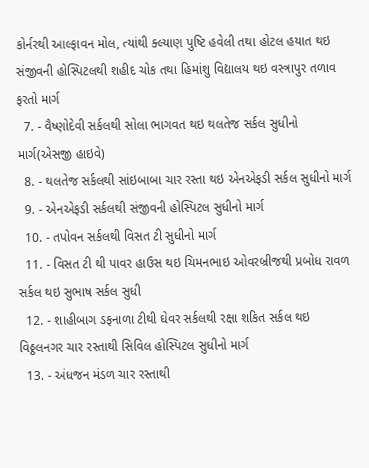કોર્નરથી આલ્ફાવન મોલ, ત્યાંથી ક્લ્યાણ પુષ્ટિ હવેલી તથા હોટલ હયાત થઇ સંજીવની હોસ્પિટલથી શહીદ ચોક તથા હિમાંશુ વિદ્યાલય થઇ વસ્ત્રાપુર તળાવ ફરતો માર્ગ
  7. - વૈષ્ણોદેવી સર્કલથી સોલા ભાગવત થઇ થલતેજ સર્કલ સુધીનો માર્ગ(એસજી હાઇવે)
  8. - થલતેજ સર્કલથી સાંઇબાબા ચાર રસ્તા થઇ એનએફડી સર્કલ સુધીનો માર્ગ
  9. - એનએફડી સર્કલથી સંજીવની હોસ્પિટલ સુધીનો માર્ગ
  10. - તપોવન સર્કલથી વિસત ટી સુધીનો માર્ગ
  11. - વિસત ટી થી પાવર હાઉસ થઇ ચિમનભાઇ ઓવરબ્રીજથી પ્રબોધ રાવળ સર્કલ થઇ સુભાષ સર્કલ સુધી
  12. - શાહીબાગ ડફનાળા ટીથી ઘેવર સર્કલથી રક્ષા શકિત સર્કલ થઇ વિઠ્ઠલનગર ચાર રસ્તાથી સિવિલ હોસ્પિટલ સુધીનો માર્ગ
  13. - અંધજન મંડળ ચાર રસ્તાથી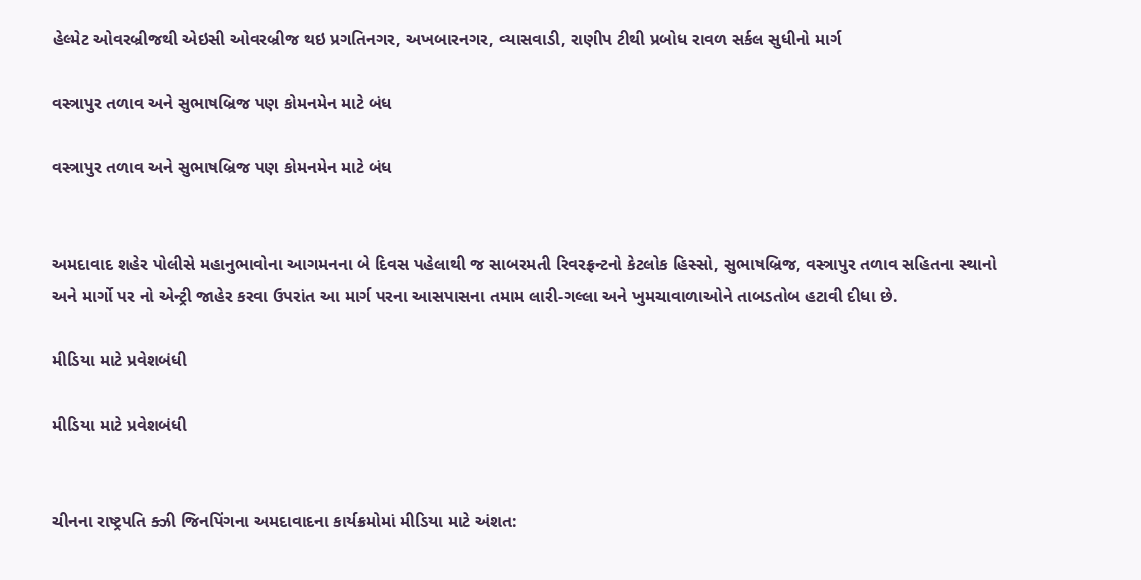હેલ્મેટ ઓવરબ્રીજથી એઇસી ઓવરબ્રીજ થઇ પ્રગતિનગર, અખબારનગર, વ્યાસવાડી, રાણીપ ટીથી પ્રબોધ રાવળ સર્કલ સુધીનો માર્ગ

વસ્ત્રાપુર તળાવ અને સુભાષબ્રિજ પણ કોમનમેન માટે બંધ

વસ્ત્રાપુર તળાવ અને સુભાષબ્રિજ પણ કોમનમેન માટે બંધ


અમદાવાદ શહેર પોલીસે મહાનુભાવોના આગમનના બે દિવસ પહેલાથી જ સાબરમતી રિવરફ્રન્ટનો કેટલોક હિસ્સો, સુભાષબ્રિજ, વસ્ત્રાપુર તળાવ સહિતના સ્થાનો અને માર્ગો પર નો એન્ટ્રી જાહેર કરવા ઉપરાંત આ માર્ગ પરના આસપાસના તમામ લારી-ગલ્લા અને ખુમચાવાળાઓને તાબડતોબ હટાવી દીધા છે.

મીડિયા માટે પ્રવેશબંધી

મીડિયા માટે પ્રવેશબંધી


ચીનના રાષ્ટ્રપતિ ક્ઝી જિનપિંગના અમદાવાદના કાર્યક્રમોમાં મીડિયા માટે અંશત: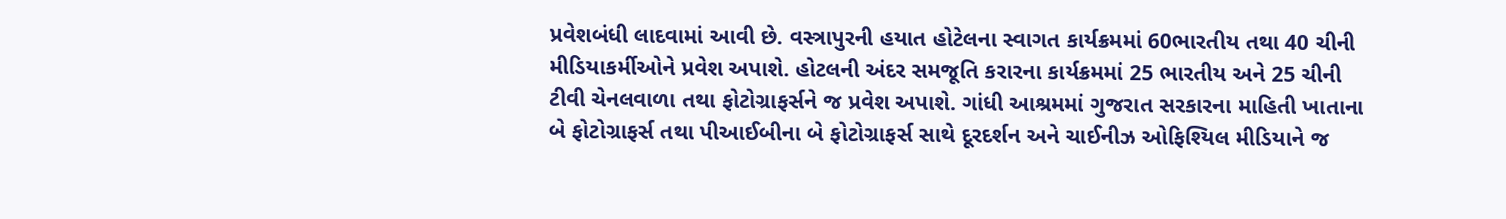પ્રવેશબંધી લાદવામાં આવી છે. વસ્ત્રાપુરની હયાત હોટેલના સ્વાગત કાર્યક્રમમાં 60ભારતીય તથા 40 ચીની મીડિયાકર્મીઓને પ્રવેશ અપાશે. હોટલની અંદર સમજૂતિ કરારના કાર્યક્રમમાં 25 ભારતીય અને 25 ચીની ટીવી ચેનલવાળા તથા ફોટોગ્રાફર્સને જ પ્રવેશ અપાશે. ગાંધી આશ્રમમાં ગુજરાત સરકારના માહિતી ખાતાના બે ફોટોગ્રાફર્સ તથા પીઆઈબીના બે ફોટોગ્રાફર્સ સાથે દૂરદર્શન અને ચાઈનીઝ ઓફિશ્યિલ મીડિયાને જ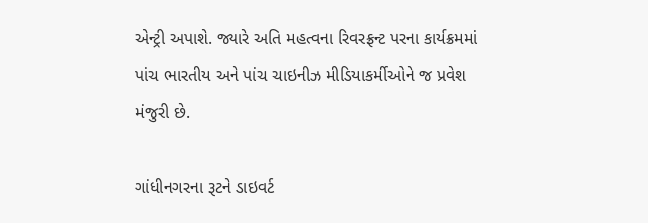એન્ટ્રી અપાશે. જ્યારે અતિ મહત્વના રિવરફ્રન્ટ પરના કાર્યક્રમમાં પાંચ ભારતીય અને પાંચ ચાઇનીઝ મીડિયાકર્મીઓને જ પ્રવેશ મંજુરી છે.

ગાંધીનગરના રૂટને ડાઇવર્ટ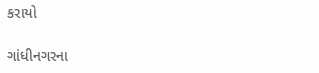કરાયો

ગાંધીનગરના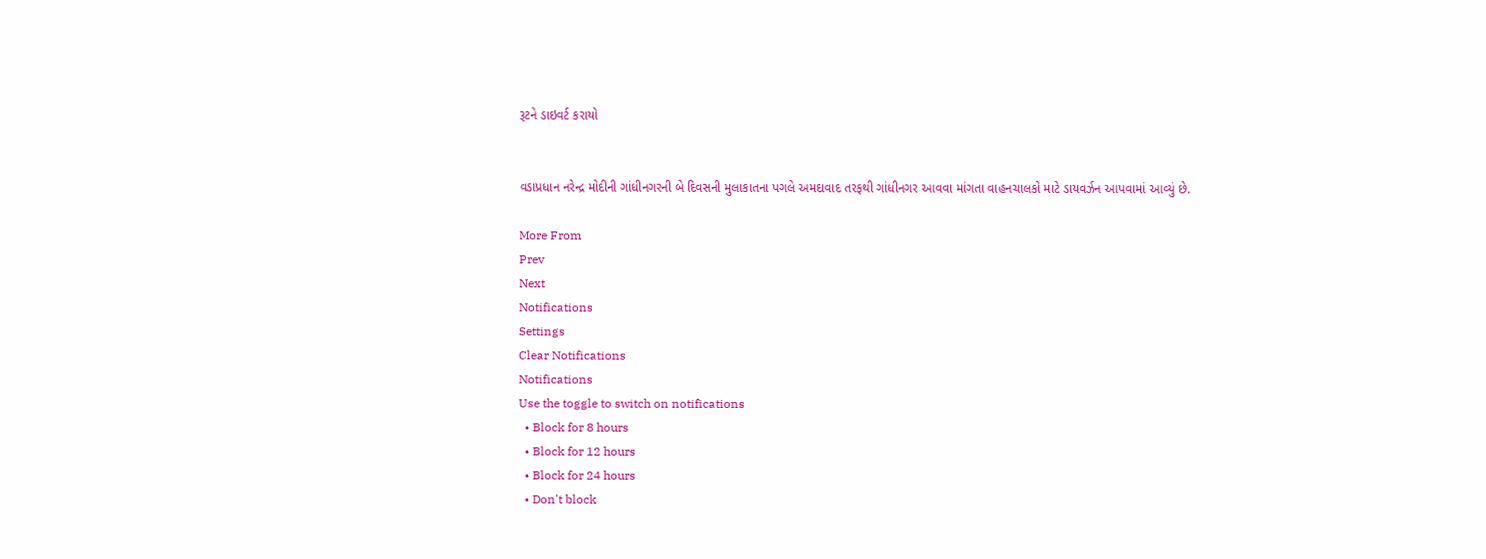રૂટને ડાઇવર્ટ કરાયો


વડાપ્રધાન નરેન્દ્ર મોદીની ગાંધીનગરની બે દિવસની મુલાકાતના પગલે અમદાવાદ તરફથી ગાંધીનગર આવવા માંગતા વાહનચાલકો માટે ડાયવર્ઝન આપવામાં આવ્યું છે.

More From
Prev
Next
Notifications
Settings
Clear Notifications
Notifications
Use the toggle to switch on notifications
  • Block for 8 hours
  • Block for 12 hours
  • Block for 24 hours
  • Don't block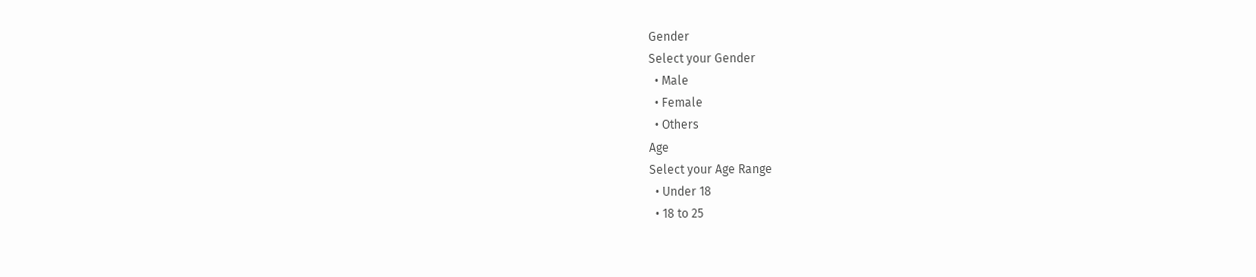Gender
Select your Gender
  • Male
  • Female
  • Others
Age
Select your Age Range
  • Under 18
  • 18 to 25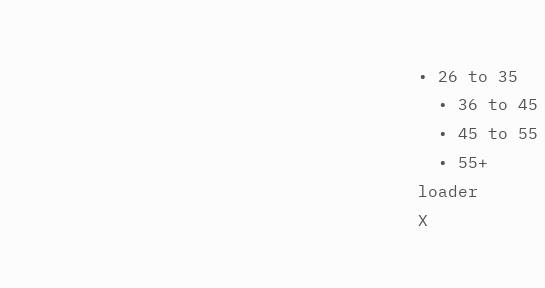• 26 to 35
  • 36 to 45
  • 45 to 55
  • 55+
loader
X